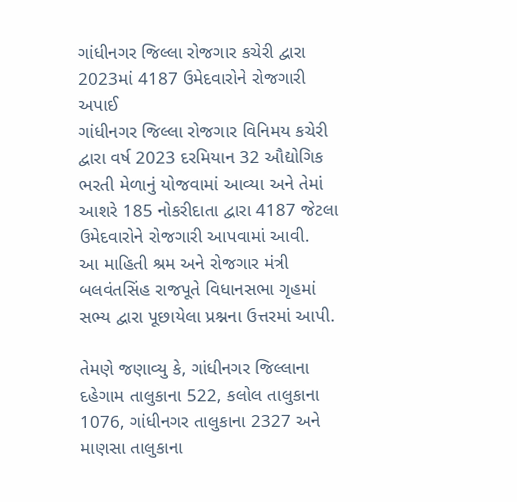ગાંધીનગર જિલ્લા રોજગાર કચેરી દ્વારા 2023માં 4187 ઉમેદવારોને રોજગારી અપાઈ
ગાંધીનગર જિલ્લા રોજગાર વિનિમય કચેરી દ્વારા વર્ષ 2023 દરમિયાન 32 ઔદ્યોગિક ભરતી મેળાનું યોજવામાં આવ્યા અને તેમાં આશરે 185 નોકરીદાતા દ્વારા 4187 જેટલા ઉમેદવારોને રોજગારી આપવામાં આવી.
આ માહિતી શ્રમ અને રોજગાર મંત્રી બલવંતસિંહ રાજપૂતે વિધાનસભા ગૃહમાં સભ્ય દ્વારા પૂછાયેલા પ્રશ્નના ઉત્તરમાં આપી.

તેમણે જણાવ્યુ કે, ગાંધીનગર જિલ્લાના દહેગામ તાલુકાના 522, કલોલ તાલુકાના 1076, ગાંધીનગર તાલુકાના 2327 અને માણસા તાલુકાના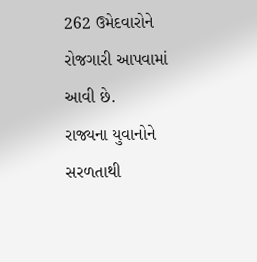262 ઉમેદવારોને રોજગારી આપવામાં આવી છે.
રાજ્યના યુવાનોને સરળતાથી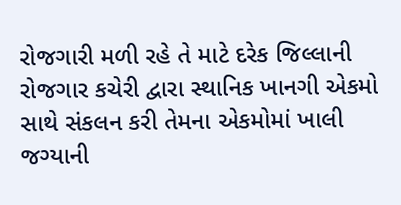રોજગારી મળી રહે તે માટે દરેક જિલ્લાની રોજગાર કચેરી દ્વારા સ્થાનિક ખાનગી એકમો સાથે સંકલન કરી તેમના એકમોમાં ખાલી જગ્યાની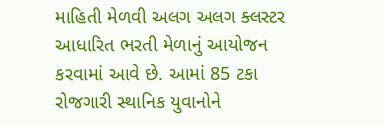માહિતી મેળવી અલગ અલગ ક્લસ્ટર આધારિત ભરતી મેળાનું આયોજન કરવામાં આવે છે. આમાં 85 ટકા રોજગારી સ્થાનિક યુવાનોને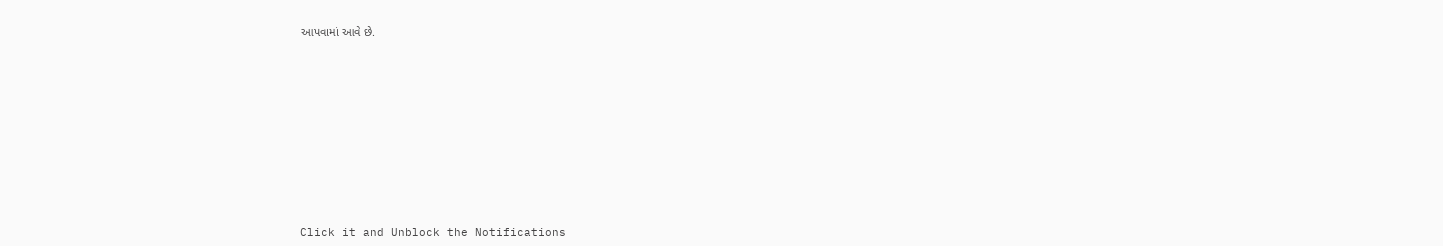આપવામાં આવે છે.












Click it and Unblock the Notifications